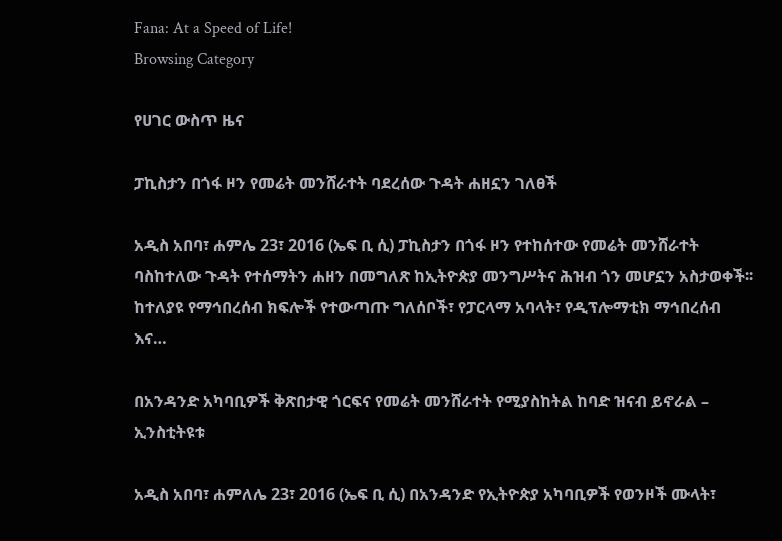Fana: At a Speed of Life!
Browsing Category

የሀገር ውስጥ ዜና

ፓኪስታን በጎፋ ዞን የመሬት መንሸራተት ባደረሰው ጉዳት ሐዘኗን ገለፀች

አዲስ አበባ፣ ሐምሌ 23፣ 2016 (ኤፍ ቢ ሲ) ፓኪስታን በጎፋ ዞን የተከሰተው የመሬት መንሸራተት ባስከተለው ጉዳት የተሰማትን ሐዘን በመግለጽ ከኢትዮጵያ መንግሥትና ሕዝብ ጎን መሆኗን አስታወቀች፡፡ ከተለያዩ የማኅበረሰብ ክፍሎች የተውጣጡ ግለሰቦች፣ የፓርላማ አባላት፣ የዲፕሎማቲክ ማኅበረሰብ እና…

በአንዳንድ አካባቢዎች ቅጽበታዊ ጎርፍና የመሬት መንሸራተት የሚያስከትል ከባድ ዝናብ ይኖራል – ኢንስቲትዩቱ

አዲስ አበባ፣ ሐምለሌ 23፣ 2016 (ኤፍ ቢ ሲ) በአንዳንድ የኢትዮጵያ አካባቢዎች የወንዞች ሙላት፣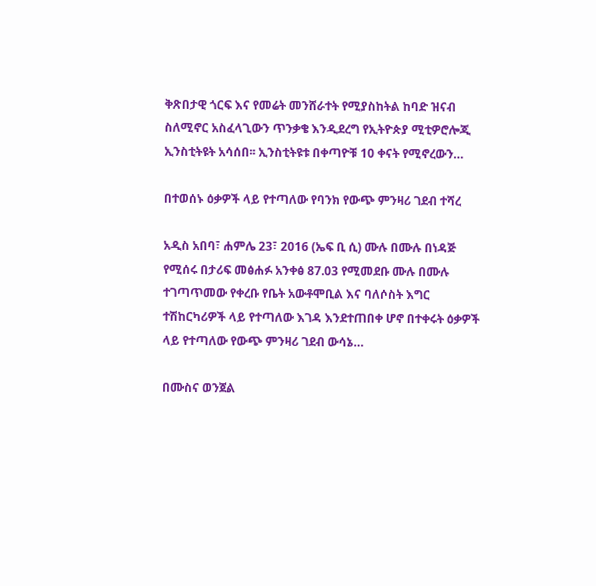ቅጽበታዊ ጎርፍ እና የመሬት መንሸራተት የሚያስከትል ከባድ ዝናብ ስለሚኖር አስፈላጊውን ጥንቃቄ እንዲደረግ የኢትዮጵያ ሚቲዎሮሎጂ ኢንስቲትዩት አሳሰበ፡፡ ኢንስቲትዩቱ በቀጣዮቹ 10 ቀናት የሚኖረውን…

በተወሰኑ ዕቃዎች ላይ የተጣለው የባንክ የውጭ ምንዛሪ ገደብ ተሻረ

አዲስ አበባ፣ ሐምሌ 23፣ 2016 (ኤፍ ቢ ሲ) ሙሉ በሙሉ በነዳጅ የሚሰሩ በታሪፍ መፅሐፉ አንቀፅ 87.03 የሚመደቡ ሙሉ በሙሉ ተገጣጥመው የቀረቡ የቤት አውቶሞቢል እና ባለሶስት እግር ተሽከርካሪዎች ላይ የተጣለው እገዳ እንደተጠበቀ ሆኖ በተቀሩት ዕቃዎች ላይ የተጣለው የውጭ ምንዛሪ ገደብ ውሳኔ…

በሙስና ወንጀል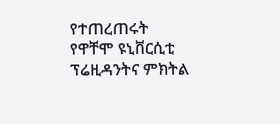የተጠረጠሩት የዋቸሞ ዩኒቨርሲቲ ፕሬዚዳንትና ምክትል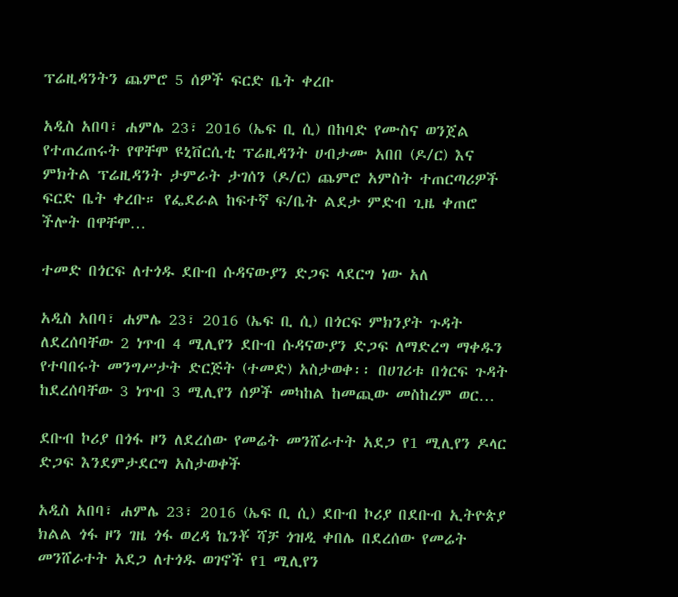ፕሬዚዳንትን ጨምሮ 5 ሰዎች ፍርድ ቤት ቀረቡ

አዲስ አበባ፣ ሐምሌ 23፣ 2016 (ኤፍ ቢ ሲ) በከባድ የሙስና ወንጀል የተጠረጠሩት የዋቸሞ ዩኒቨርሲቲ ፕሬዚዳንት ሀብታሙ አበበ (ዶ/ር) እና ምክትል ፕሬዚዳንት ታምራት ታገሰን (ዶ/ር) ጨምሮ አምስት ተጠርጣሪዎች ፍርድ ቤት ቀረቡ። የፌደራል ከፍተኛ ፍ/ቤት ልደታ ምድብ ጊዜ ቀጠሮ ችሎት በዋቸሞ…

ተመድ በጎርፍ ለተጎዱ ደቡብ ሱዳናውያን ድጋፍ ላደርግ ነው አለ

አዲስ አበባ፣ ሐምሌ 23፣ 2016 (ኤፍ ቢ ሲ) በጎርፍ ምክንያት ጉዳት ለደረሰባቸው 2 ነጥብ 4 ሚሊየን ደቡብ ሱዳናውያን ድጋፍ ለማድረግ ማቀዱን የተባበሩት መንግሥታት ድርጅት (ተመድ) አስታወቀ፡፡ በሀገሪቱ በጎርፍ ጉዳት ከደረሰባቸው 3 ነጥብ 3 ሚሊየን ሰዎች መካከል ከመጪው መስከረም ወር…

ደቡብ ኮሪያ በጎፋ ዞን ለደረሰው የመሬት መንሸራተት አደጋ የ1 ሚሊየን ዶላር ድጋፍ እንደምታደርግ አስታወቀች

አዲስ አበባ፣ ሐምሌ 23፣ 2016 (ኤፍ ቢ ሲ) ደቡብ ኮሪያ በደቡብ ኢትዮጵያ ክልል ጎፋ ዞን ገዜ ጎፋ ወረዳ ኬንቾ ሻቻ ጎዝዲ ቀበሌ በደረሰው የመሬት መንሸራተት አደጋ ለተጎዱ ወገኖች የ1 ሚሊየን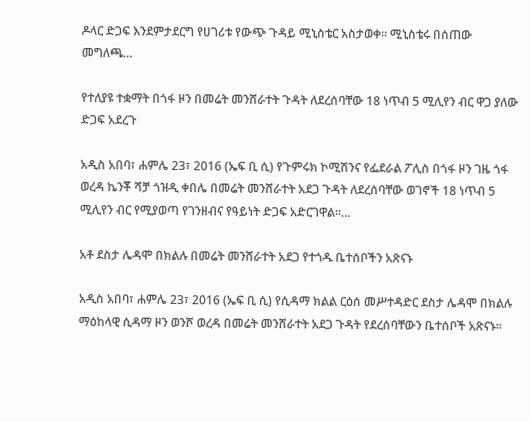ዶላር ድጋፍ እንደምታደርግ የሀገሪቱ የውጭ ጉዳይ ሚኒስቴር አስታወቀ፡፡ ሚኒስቴሩ በሰጠው መግለጫ…

የተለያዩ ተቋማት በጎፋ ዞን በመሬት መንሸራተት ጉዳት ለደረሰባቸው 18 ነጥብ 5 ሚሊየን ብር ዋጋ ያለው ድጋፍ አደረጉ

አዲስ አበባ፣ ሐምሌ 23፣ 2016 (ኤፍ ቢ ሲ) የጉምሩክ ኮሚሽንና የፌደራል ፖሊስ በጎፋ ዞን ገዜ ጎፋ ወረዳ ኬንቾ ሻቻ ጎዝዲ ቀበሌ በመሬት መንሸራተት አደጋ ጉዳት ለደረሰባቸው ወገኖች 18 ነጥብ 5 ሚሊየን ብር የሚያወጣ የገንዘብና የዓይነት ድጋፍ አድርገዋል፡፡…

አቶ ደስታ ሌዳሞ በክልሉ በመሬት መንሸራተት አደጋ የተጎዱ ቤተሰቦችን አጽናኑ

አዲስ አበባ፣ ሐምሌ 23፣ 2016 (ኤፍ ቢ ሲ) የሲዳማ ክልል ርዕሰ መሥተዳድር ደስታ ሌዳሞ በክልሉ ማዕከላዊ ሲዳማ ዞን ወንሾ ወረዳ በመሬት መንሸራተት አደጋ ጉዳት የደረሰባቸውን ቤተሰቦች አጽናኑ፡፡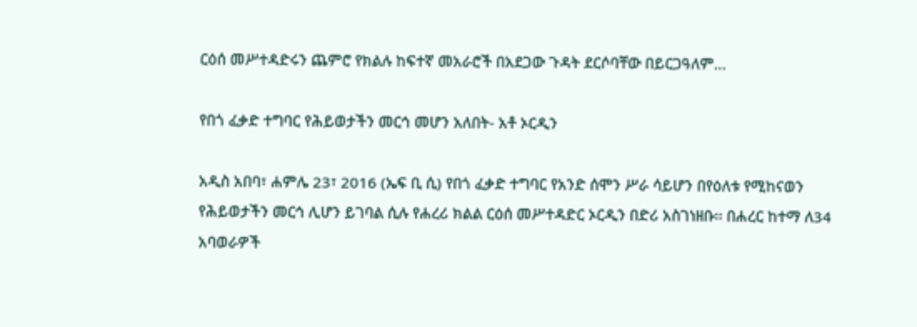ርዕሰ መሥተዳድሩን ጨምሮ የክልሉ ከፍተኛ መአራሮች በአደጋው ጉዳት ደርሶባቸው በይርጋዓለም…

የበጎ ፈቃድ ተግባር የሕይወታችን መርኅ መሆን አለበት- አቶ ኦርዲን

አዲስ አበባ፣ ሐምሌ 23፣ 2016 (ኤፍ ቢ ሲ) የበጎ ፈቃድ ተግባር የአንድ ሰሞን ሥራ ሳይሆን በየዕለቱ የሚከናወን የሕይወታችን መርኅ ሊሆን ይገባል ሲሉ የሐረሪ ክልል ርዕሰ መሥተዳድር ኦርዲን በድሪ አስገነዘቡ፡፡ በሐረር ከተማ ለ34 አባወራዎች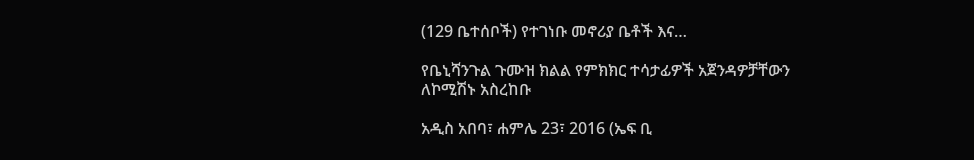(129 ቤተሰቦች) የተገነቡ መኖሪያ ቤቶች እና…

የቤኒሻንጉል ጉሙዝ ክልል የምክክር ተሳታፊዎች አጀንዳዎቻቸውን ለኮሚሽኑ አስረከቡ

አዲስ አበባ፣ ሐምሌ 23፣ 2016 (ኤፍ ቢ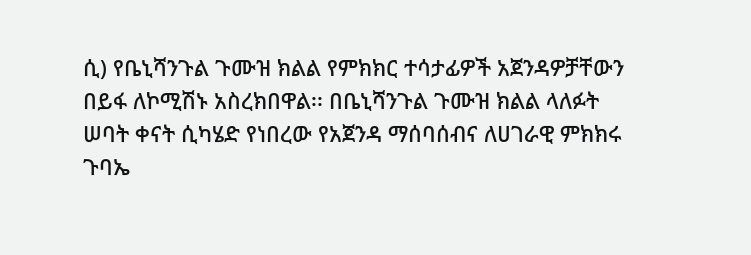ሲ) የቤኒሻንጉል ጉሙዝ ክልል የምክክር ተሳታፊዎች አጀንዳዎቻቸውን በይፋ ለኮሚሽኑ አስረክበዋል፡፡ በቤኒሻንጉል ጉሙዝ ክልል ላለፉት ሠባት ቀናት ሲካሄድ የነበረው የአጀንዳ ማሰባሰብና ለሀገራዊ ምክክሩ ጉባኤ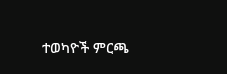ተወካዮች ምርጫ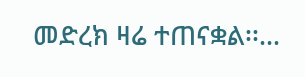መድረክ ዛሬ ተጠናቋል፡፡…